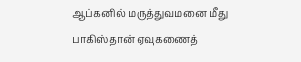ஆப்கனில் மருத்துவமனை மீது பாகிஸ்தான் ஏவுகணைத்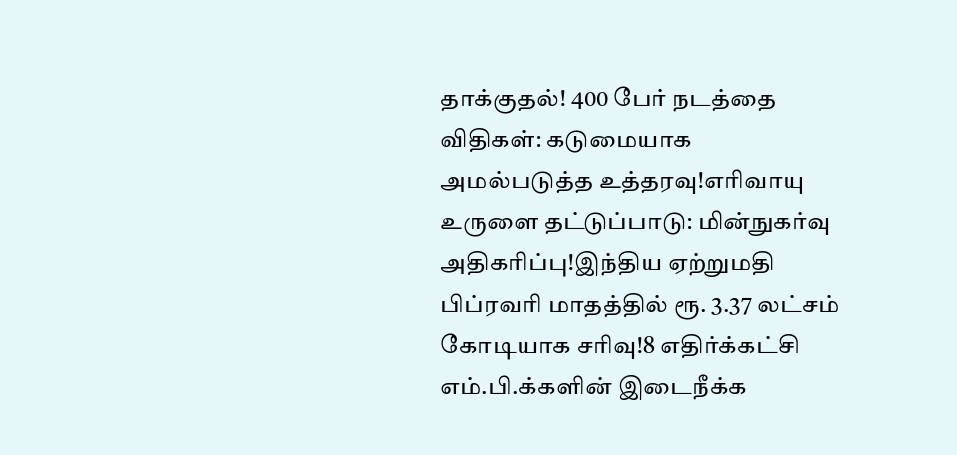தாக்குதல்! 400 பேர் நடத்தை விதிகள்: கடுமையாக அமல்படுத்த உத்தரவு!எரிவாயு உருளை தட்டுப்பாடு: மின்நுகர்வு அதிகரிப்பு!இந்திய ஏற்றுமதி பிப்ரவரி மாதத்தில் ரூ. 3.37 லட்சம் கோடியாக சரிவு!8 எதிர்க்கட்சி எம்.பி.க்களின் இடைநீக்க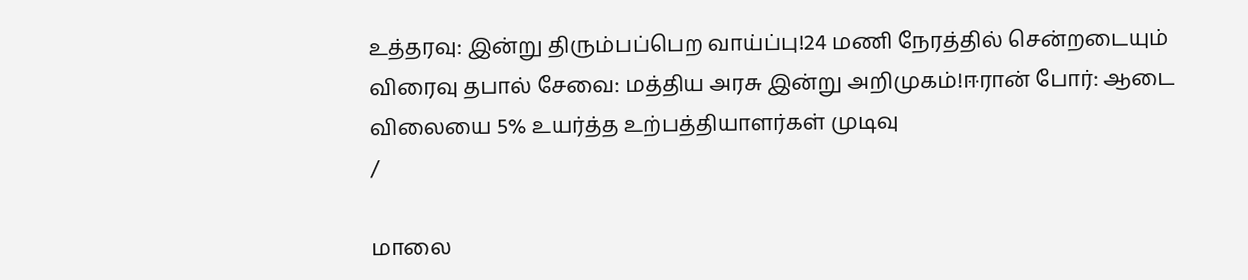உத்தரவு: இன்று திரும்பப்பெற வாய்ப்பு!24 மணி நேரத்தில் சென்றடையும் விரைவு தபால் சேவை: மத்திய அரசு இன்று அறிமுகம்!ஈரான் போர்: ஆடை விலையை 5% உயர்த்த உற்பத்தியாளர்கள் முடிவு
/

மாலை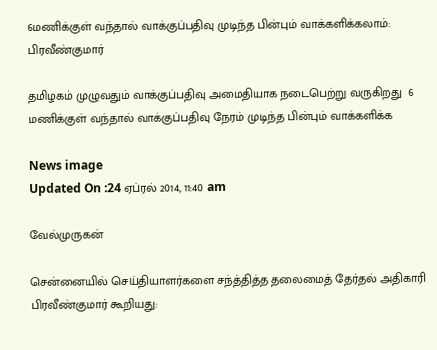6மணிக்குள் வந்தால் வாக்குப்பதிவு முடிந்த பின்பும் வாக்களிக்கலாம்: பிரவீண்குமார்

தமிழகம் முழுவதும் வாக்குப்பதிவு அமைதியாக நடைபெற்று வருகிறது  6 மணிக்குள் வந்தால் வாக்குப்பதிவு நேரம் முடிந்த பின்பும் வாக்களிக்க

News image
Updated On :24 ஏப்ரல் 2014, 11:40 am

வேல்முருகன்

சென்னையில் செய்தியாளர்களை சந்த்தித்த தலைமைத் தேர்தல் அதிகாரி பிரவீண்குமார் கூறியது: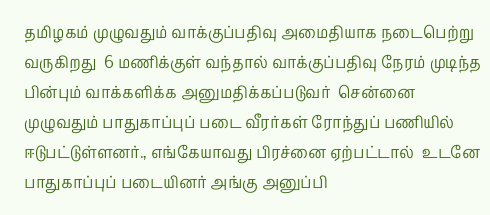தமிழகம் முழுவதும் வாக்குப்பதிவு அமைதியாக நடைபெற்று வருகிறது  6 மணிக்குள் வந்தால் வாக்குப்பதிவு நேரம் முடிந்த பின்பும் வாக்களிக்க அனுமதிக்கப்படுவர்  சென்னை முழுவதும் பாதுகாப்புப் படை வீரர்கள் ரோந்துப் பணியில் ஈடுபட்டுள்ளனர்., எங்கேயாவது பிரச்னை ஏற்பட்டால்  உடனே பாதுகாப்புப் படையினர் அங்கு அனுப்பி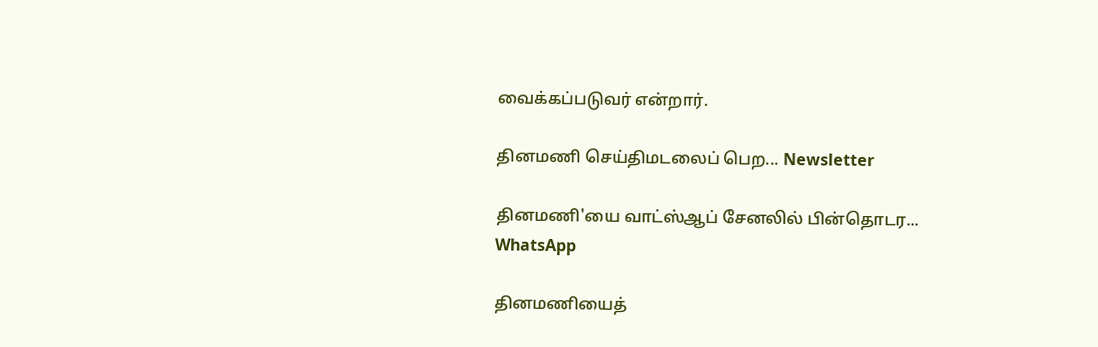வைக்கப்படுவர் என்றார்.

தினமணி செய்திமடலைப் பெற... Newsletter

தினமணி'யை வாட்ஸ்ஆப் சேனலில் பின்தொடர... WhatsApp

தினமணியைத்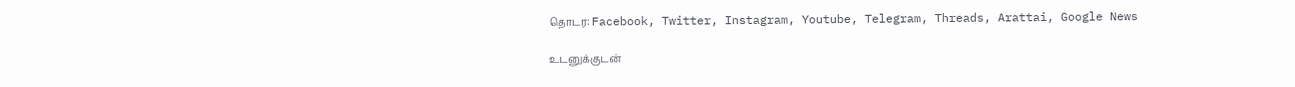தொடர: Facebook, Twitter, Instagram, Youtube, Telegram, Threads, Arattai, Google News

உடனுக்குடன்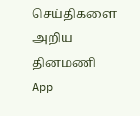செய்திகளை அறிய தினமணி App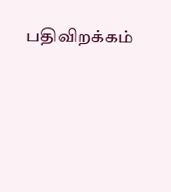பதிவிறக்கம்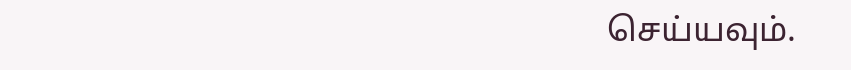செய்யவும்.